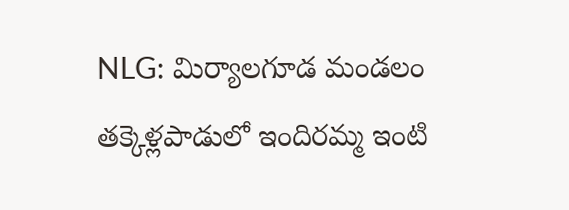NLG: మిర్యాలగూడ మండలం తక్కెళ్లపాడులో ఇందిరమ్మ ఇంటి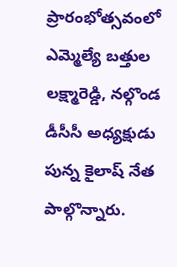ప్రారంభోత్సవంలో ఎమ్మెల్యే బత్తుల లక్ష్మారెడ్డి, నల్గొండ డీసీసీ అధ్యక్షుడు పున్న కైలాష్ నేత పాల్గొన్నారు.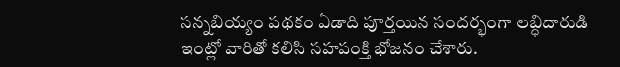సన్నబియ్యం పథకం ఏడాది పూర్తయిన సందర్భంగా లబ్ధిదారుడి ఇంట్లో వారితో కలిసి సహపంక్తి భోజనం చేశారు.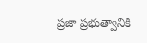ప్రజా ప్రభుత్వానికి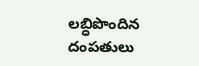లబ్ధిపొందిన దంపతులు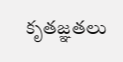కృతజ్ఞతలు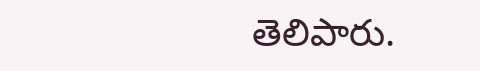తెలిపారు.